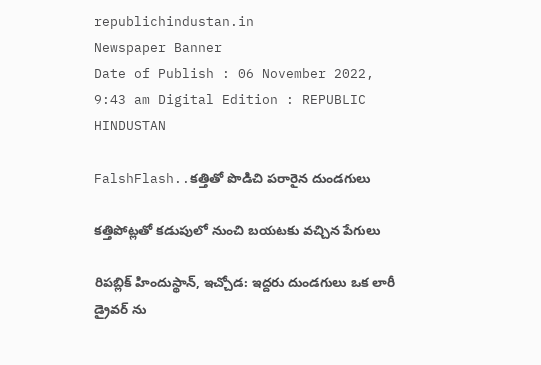republichindustan.in
Newspaper Banner
Date of Publish : 06 November 2022, 9:43 am Digital Edition : REPUBLIC HINDUSTAN

FalshFlash..కత్తితో పొడిచి పరారైన దుండగులు

కత్తిపోట్లతో కడుపులో నుంచి బయటకు వచ్చిన పేగులు

రిపబ్లిక్ హిందుస్థాన్, ఇచ్చోడ: ఇద్దరు దుండగులు ఒక లారీ డ్రైవర్ ను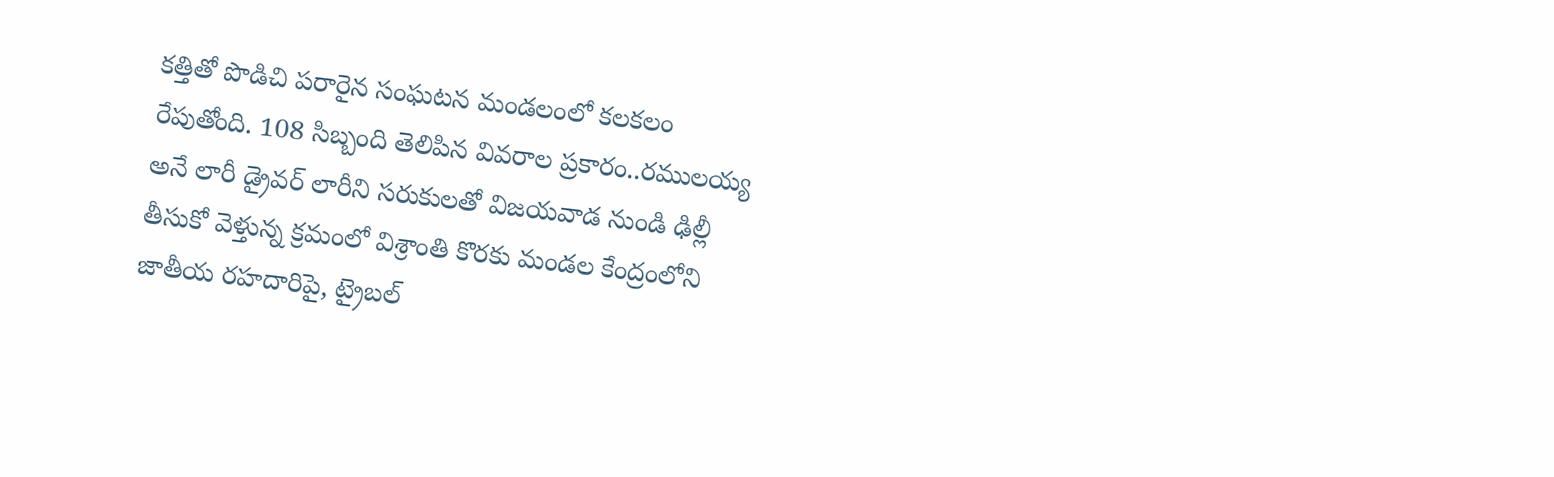కత్తితో పొడిచి పరారైన సంఘటన మండలంలో కలకలం రేపుతోంది. 108 సిబ్బంది తెలిపిన వివరాల ప్రకారం..రములయ్య అనే లారీ డ్రైవర్ లారీని సరుకులతో విజయవాడ నుండి ఢిల్లీ తీసుకో వెళ్తున్న క్రమంలో విశ్రాంతి కొరకు మండల కేంద్రంలోని జాతీయ రహదారిపై, ట్రైబల్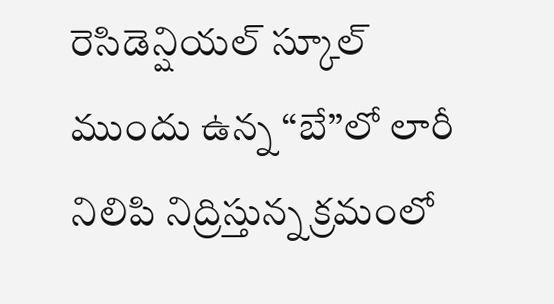రెసిడెన్షియల్ స్కూల్ ముందు ఉన్న “బే”లో లారీ నిలిపి నిద్రిస్తున్న క్రమంలో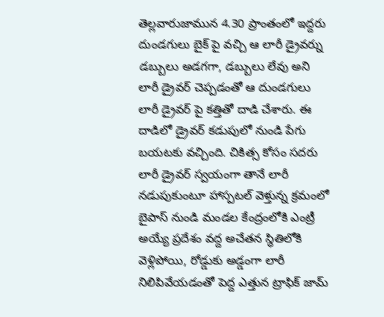తెల్లవారుజామున 4.30 ప్రాంతంలో ఇద్దరు దుండగులు బైక్ పై వచ్చి ఆ లారీ డ్రైవర్ను డబ్బులు అడగగా, డబ్బులు లేవు అని లారీ డ్రైవర్ చెప్పడంతో ఆ దుండగులు లారీ డ్రైవర్ పై కత్తితో దాడి చేశారు. ఈ దాడిలో డ్రైవర్ కడుపులో నుండి పేగు బయటకు వచ్చింది. చికిత్స కోసం సదరు లారీ డ్రైవర్ స్వయంగా తానే లారీ నడుపుకుంటూ హాస్పటల్ వెళ్తున్న క్రమంలో బైపాస్ నుండి మండల కేంద్రంలోకి ఎంట్రీ అయ్యే ప్రదేశం వద్ద అచేతన స్థితిలోకి వెళ్లిపోయి, రోడ్డుకు అడ్డంగా లారీ నిలిపివేయడంతో పెద్ద ఎత్తున ట్రాఫిక్ జామ్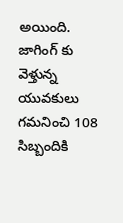అయింది. జాగింగ్ కు వెళ్తున్న యువకులు గమనించి 108 సిబ్బందికి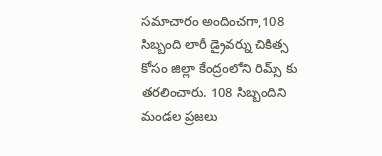సమాచారం అందించగా,108 సిబ్బంది లారీ డ్రైవర్ను చికిత్స కోసం జిల్లా కేంద్రంలోని రిమ్స్ కు తరలించారు. 108 సిబ్బందిని మండల ప్రజలు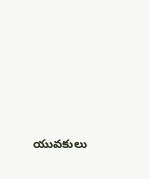యువకులు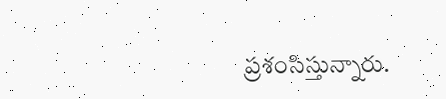ప్రశంసిస్తున్నారు.